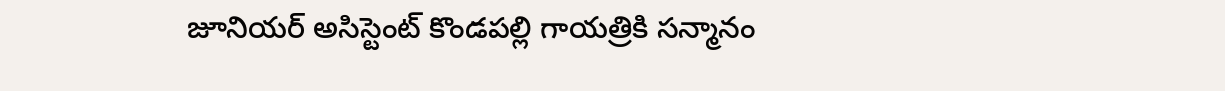జూనియర్ అసిస్టెంట్ కొండపల్లి గాయత్రికి సన్మానం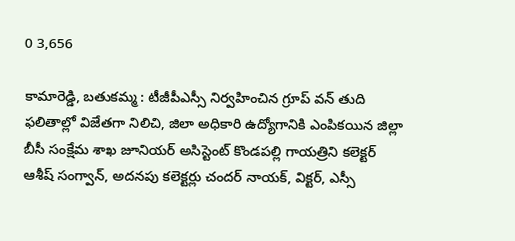0 3,656

కామారెడ్డి, బతుకమ్మ : టీజీపీఎస్సీ నిర్వహించిన గ్రూప్ వన్ తుది ఫలితాల్లో విజేతగా నిలిచి, జిలా అధికారి ఉద్యోగానికి ఎంపికయిన జిల్లా బీసీ సంక్షేమ శాఖ జూనియర్ అసిస్టెంట్ కొండపల్లి గాయత్రిని కలెక్టర్ ఆశీష్ సంగ్వాన్, అదనపు కలెక్టర్లు చందర్ నాయక్, విక్టర్, ఎస్సీ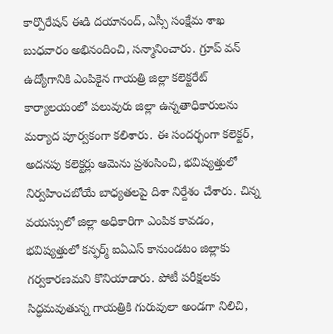కార్పొరేషన్ ఈడి దయానంద్, ఎస్సీ సంక్షేమ శాఖ బుధవారం అభినందించి, సన్మానించారు. గ్రూప్ వన్ ఉద్యోగానికి ఎంపికైన గాయత్రి జిల్లా కలెక్టరేట్ కార్యాలయంలో పలువురు జిల్లా ఉన్నతాధికారులను మర్యాద పూర్వకంగా కలిశారు. ఈ సందర్భంగా కలెక్టర్, అదనపు కలెక్టర్లు ఆమెను ప్రశంసించి, భవిష్యత్తులో నిర్వహించబోయే బాధ్యతలపై దిశా నిర్దేశం చేశారు. చిన్న వయస్సులో జిల్లా అధికారిగా ఎంపిక కావడం, భవిష్యత్తులో కన్ఫర్మ్ ఐఏఎస్ కానుండటం జిల్లాకు గర్వకారణమని కొనియాడారు. పోటీ పరీక్షలకు సిద్ధమవుతున్న గాయత్రికి గురువులా అండగా నిలిచి,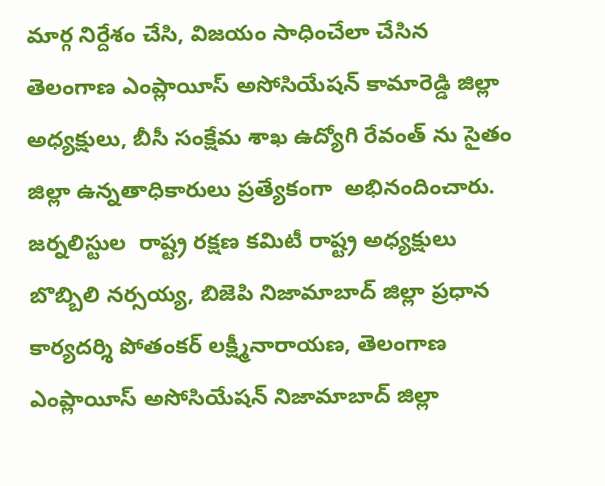మార్గ నిర్దేశం చేసి, విజయం సాధించేలా చేసిన తెలంగాణ ఎంప్లాయీస్ అసోసియేషన్ కామారెడ్డి జిల్లా అధ్యక్షులు, బీసీ సంక్షేమ శాఖ ఉద్యోగి రేవంత్ ను సైతం జిల్లా ఉన్నతాధికారులు ప్రత్యేకంగా  అభినందించారు. జర్నలిస్టుల  రాష్ట్ర రక్షణ కమిటీ రాష్ట్ర అధ్యక్షులు బొబ్బిలి నర్సయ్య, బిజెపి నిజామాబాద్ జిల్లా ప్రధాన కార్యదర్శి పోతంకర్ లక్ష్మీనారాయణ, తెలంగాణ ఎంప్లాయీస్ అసోసియేషన్ నిజామాబాద్ జిల్లా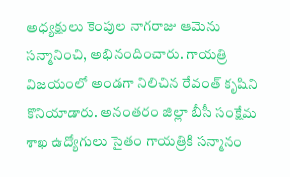అధ్యక్షులు కెంపుల నాగరాజు ఆమెను సన్మానించి, అభినందించారు. గాయత్రి విజయంలో అండగా నిలిచిన రేవంత్ కృషిని కొనియాడారు. అనంతరం జిల్లా బీసీ సంక్షేమ శాఖ ఉద్యోగులు సైతం గాయత్రికి సన్మానం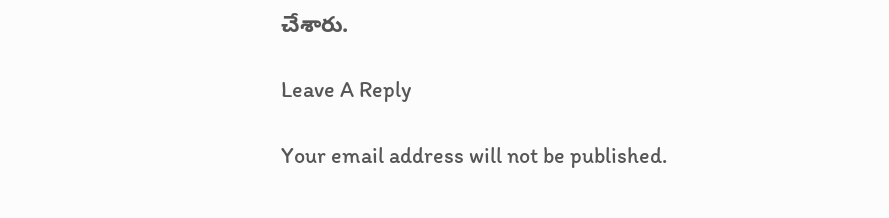చేశారు.

Leave A Reply

Your email address will not be published.